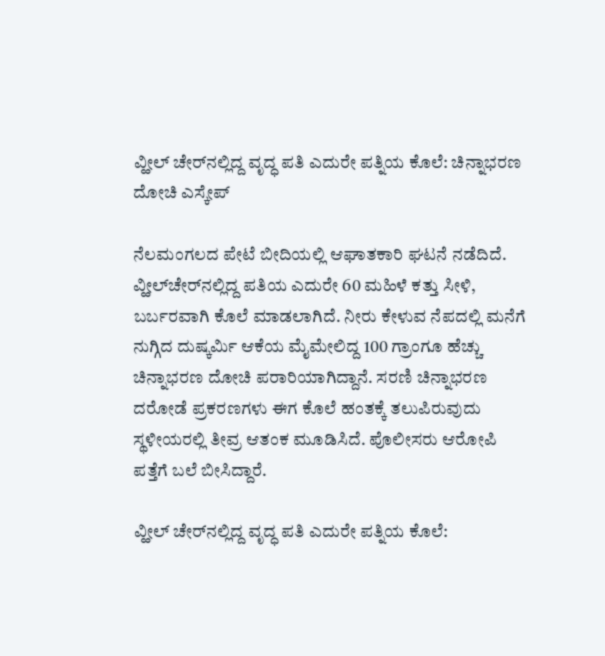ವ್ಹೀಲ್‌ ಚೇರ್‌ನಲ್ಲಿದ್ದ ವೃದ್ಧ ಪತಿ ಎದುರೇ ಪತ್ನಿಯ ಕೊಲೆ: ಚಿನ್ನಾಭರಣ ದೋಚಿ ಎಸ್ಕೇಪ್

ನೆಲಮಂಗಲದ ಪೇಟೆ ಬೀದಿಯಲ್ಲಿ ಆಘಾತಕಾರಿ ಘಟನೆ ನಡೆದಿದೆ. ವ್ಹೀಲ್‌ಚೇರ್‌ನಲ್ಲಿದ್ದ ಪತಿಯ ಎದುರೇ 60 ಮಹಿಳೆ ಕತ್ತು ಸೀಳಿ, ಬರ್ಬರವಾಗಿ ಕೊಲೆ ಮಾಡಲಾಗಿದೆ. ನೀರು ಕೇಳುವ ನೆಪದಲ್ಲಿ ಮನೆಗೆ ನುಗ್ಗಿದ ದುಷ್ಕರ್ಮಿ ಆಕೆಯ ಮೈಮೇಲಿದ್ದ 100 ಗ್ರಾಂಗೂ ಹೆಚ್ಚು ಚಿನ್ನಾಭರಣ ದೋಚಿ ಪರಾರಿಯಾಗಿದ್ದಾನೆ. ಸರಣಿ ಚಿನ್ನಾಭರಣ ದರೋಡೆ ಪ್ರಕರಣಗಳು ಈಗ ಕೊಲೆ ಹಂತಕ್ಕೆ ತಲುಪಿರುವುದು ಸ್ಥಳೀಯರಲ್ಲಿ ತೀವ್ರ ಆತಂಕ ಮೂಡಿಸಿದೆ. ಪೊಲೀಸರು ಆರೋಪಿ ಪತ್ತೆಗೆ ಬಲೆ ಬೀಸಿದ್ದಾರೆ.

ವ್ಹೀಲ್‌ ಚೇರ್‌ನಲ್ಲಿದ್ದ ವೃದ್ಧ ಪತಿ ಎದುರೇ ಪತ್ನಿಯ ಕೊಲೆ: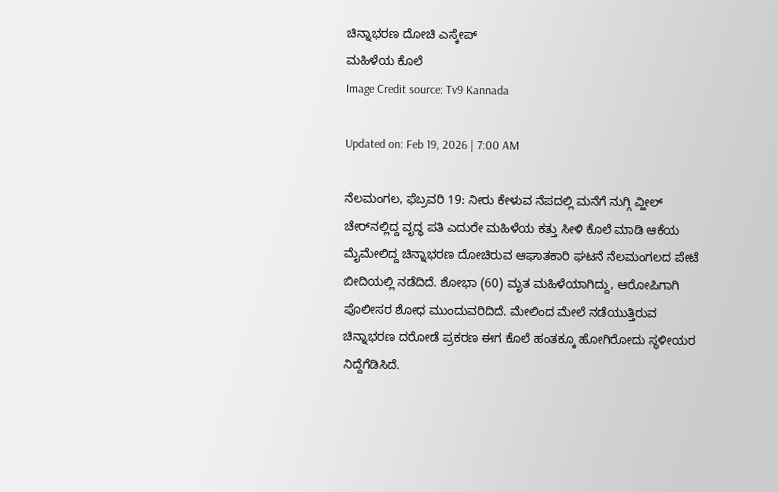ಚಿನ್ನಾಭರಣ ದೋಚಿ ಎಸ್ಕೇಪ್
ಮಹಿಳೆಯ ಕೊಲೆ
Image Credit source: Tv9 Kannada

Updated on: Feb 19, 2026 | 7:00 AM

ನೆಲಮಂಗಲ, ಫೆಬ್ರವರಿ 19: ನೀರು ಕೇಳುವ ನೆಪದಲ್ಲಿ ಮನೆಗೆ ನುಗ್ಗಿ ವ್ಹೀಲ್‌ ಚೇರ್‌ನಲ್ಲಿದ್ದ ವೃದ್ಧ ಪತಿ ಎದುರೇ ಮಹಿಳೆಯ ಕತ್ತು ಸೀಳಿ ಕೊಲೆ ಮಾಡಿ ಆಕೆಯ ಮೈಮೇಲಿದ್ದ ಚಿನ್ನಾಭರಣ ದೋಚಿರುವ ಆಘಾತಕಾರಿ ಘಟನೆ ನೆಲಮಂಗಲದ ಪೇಟೆ ಬೀದಿಯಲ್ಲಿ ನಡೆದಿದೆ. ಶೋಭಾ (60) ಮೃತ ಮಹಿಳೆಯಾಗಿದ್ದು, ಆರೋಪಿಗಾಗಿ ಪೊಲೀಸರ ಶೋಧ ಮುಂದುವರಿದಿದೆ. ಮೇಲಿಂದ ಮೇಲೆ ನಡೆಯುತ್ತಿರುವ ಚಿನ್ನಾಭರಣ ದರೋಡೆ ಪ್ರಕರಣ ಈಗ ಕೊಲೆ ಹಂತಕ್ಕೂ ಹೋಗಿರೋದು ಸ್ಥಳೀಯರ ನಿದ್ದೆಗೆಡಿಸಿದೆ.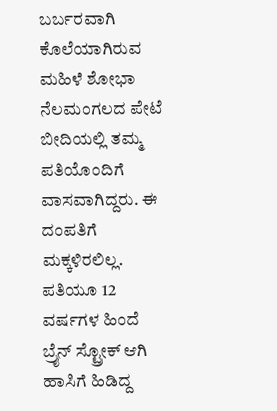ಬರ್ಬರವಾಗಿ ಕೊಲೆಯಾಗಿರುವ ಮಹಿಳೆ ಶೋಭಾ ನೆಲಮಂಗಲದ ಪೇಟೆ ಬೀದಿಯಲ್ಲಿ ತಮ್ಮ ಪತಿಯೊಂದಿಗೆ ವಾಸವಾಗಿದ್ದರು. ಈ ದಂಪತಿಗೆ ಮಕ್ಕಳಿರಲಿಲ್ಲ. ಪತಿಯೂ 12 ವರ್ಷಗಳ ಹಿಂದೆ ಬ್ರೈನ್ ಸ್ಟ್ರೋಕ್ ಆಗಿ ಹಾಸಿಗೆ ಹಿಡಿದ್ದ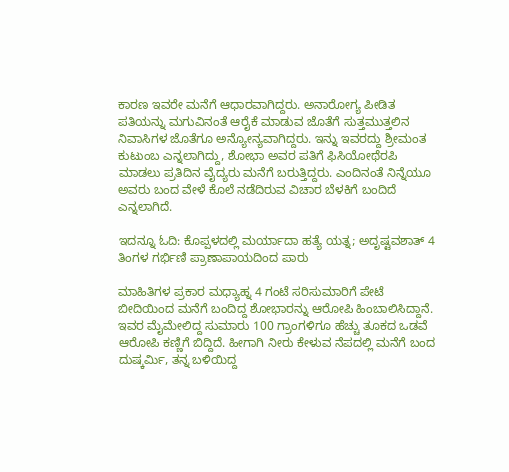ಕಾರಣ ಇವರೇ ಮನೆಗೆ ಆಧಾರವಾಗಿದ್ದರು. ಅನಾರೋಗ್ಯ ಪೀಡಿತ ಪತಿಯನ್ನು ಮಗುವಿನಂತೆ ಆರೈಕೆ ಮಾಡುವ ಜೊತೆಗೆ ಸುತ್ತಮುತ್ತಲಿನ ನಿವಾಸಿಗಳ ಜೊತೆಗೂ ಅನ್ಯೋನ್ಯವಾಗಿದ್ದರು. ಇನ್ನು ಇವರದ್ದು ಶ್ರೀಮಂತ ಕುಟುಂಬ ಎನ್ನಲಾಗಿದ್ದು, ಶೋಭಾ ಅವರ ಪತಿಗೆ ಫಿಸಿಯೋಥೆರಪಿ ಮಾಡಲು ಪ್ರತಿದಿನ ವೈದ್ಯರು ಮನೆಗೆ ಬರುತ್ತಿದ್ದರು. ಎಂದಿನಂತೆ ನಿನ್ನೆಯೂ ಅವರು ಬಂದ ವೇಳೆ ಕೊಲೆ ನಡೆದಿರುವ ವಿಚಾರ ಬೆಳಕಿಗೆ ಬಂದಿದೆ ಎನ್ನಲಾಗಿದೆ.

ಇದನ್ನೂ ಓದಿ: ಕೊಪ್ಪಳದಲ್ಲಿ ಮರ್ಯಾದಾ ಹತ್ಯೆ ಯತ್ನ; ಅದೃಷ್ಟವಶಾತ್ 4 ತಿಂಗಳ ಗರ್ಭಿಣಿ ಪ್ರಾಣಾಪಾಯದಿಂದ ಪಾರು

ಮಾಹಿತಿಗಳ ಪ್ರಕಾರ ಮಧ್ಯಾಹ್ನ 4 ಗಂಟೆ ಸರಿಸುಮಾರಿಗೆ ಪೇಟೆ ಬೀದಿಯಿಂದ ಮನೆಗೆ ಬಂದಿದ್ದ ಶೋಭಾರನ್ನು ಆರೋಪಿ ಹಿಂಬಾಲಿಸಿದ್ದಾನೆ. ಇವರ ಮೈಮೇಲಿದ್ದ ಸುಮಾರು 100 ಗ್ರಾಂಗಳಿಗೂ ಹೆಚ್ಚು ತೂಕದ ಒಡವೆ ಆರೋಪಿ ಕಣ್ಣಿಗೆ ಬಿದ್ದಿದೆ. ಹೀಗಾಗಿ ನೀರು ಕೇಳುವ ನೆಪದಲ್ಲಿ ಮನೆಗೆ ಬಂದ ದುಷ್ಕರ್ಮಿ, ತನ್ನ ಬಳಿಯಿದ್ದ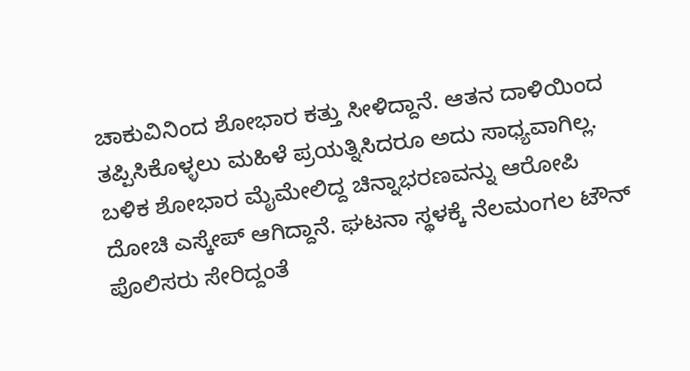ಚಾಕುವಿನಿಂದ ಶೋಭಾರ ಕತ್ತು ಸೀಳಿದ್ದಾನೆ. ಆತನ ದಾಳಿಯಿಂದ ತಪ್ಪಿಸಿಕೊಳ್ಳಲು ಮಹಿಳೆ ಪ್ರಯತ್ನಿಸಿದರೂ ಅದು ಸಾಧ್ಯವಾಗಿಲ್ಲ. ಬಳಿಕ ಶೋಭಾರ ಮೈಮೇಲಿದ್ದ ಚಿನ್ನಾಭರಣವನ್ನು ಆರೋಪಿ ದೋಚಿ ಎಸ್ಕೇಪ್ ಆಗಿದ್ದಾನೆ. ಘಟನಾ ಸ್ಥಳಕ್ಕೆ ನೆಲಮಂಗಲ ಟೌನ್ ಪೊಲಿಸರು ಸೇರಿದ್ದಂತೆ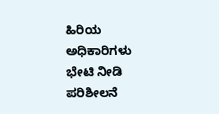ಹಿರಿಯ ಅಧಿಕಾರಿಗಳು ಭೇಟಿ ನೀಡಿ ಪರಿಶೀಲನೆ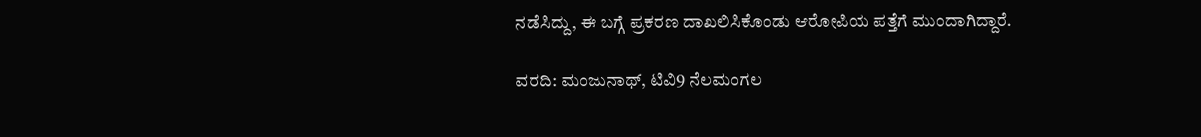ನಡೆಸಿದ್ದು, ಈ ಬಗ್ಗೆ ಪ್ರಕರಣ ದಾಖಲಿಸಿಕೊಂಡು ಆರೋಪಿಯ ಪತ್ತೆಗೆ ಮುಂದಾಗಿದ್ದಾರೆ.

ವರದಿ: ಮಂಜುನಾಥ್, ಟಿವಿ9 ನೆಲಮಂಗಲ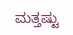ಮತ್ತಷ್ಟು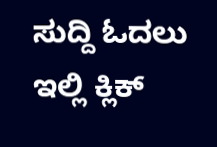ಸುದ್ದಿ ಓದಲು ಇಲ್ಲಿ ಕ್ಲಿಕ್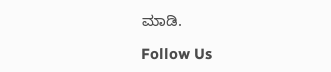ಮಾಡಿ.

Follow Us